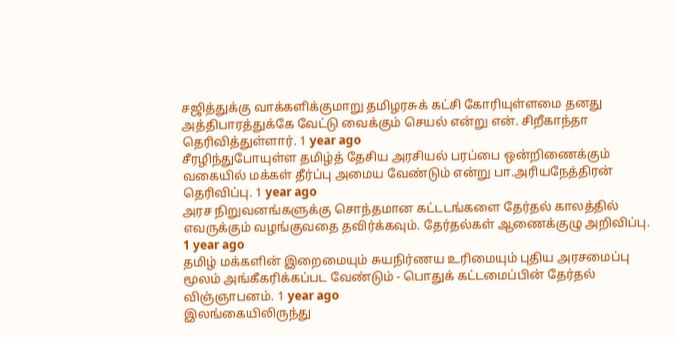சஜித்துக்கு வாக்களிக்குமாறு தமிழரசுக் கட்சி கோரியுள்ளமை தனது அத்திபாரத்துக்கே வேட்டு வைக்கும் செயல் என்று என். சிறீகாந்தா தெரிவித்துள்ளார். 1 year ago
சீரழிந்துபோயுள்ள தமிழ்த் தேசிய அரசியல் பரப்பை ஒன்றிணைக்கும் வகையில் மக்கள் தீர்ப்பு அமைய வேண்டும் என்று பா.அரியநேத்திரன் தெரிவிப்பு. 1 year ago
அரச நிறுவனங்களுக்கு சொந்தமான கட்டடங்களை தேர்தல் காலத்தில் எவருக்கும் வழங்குவதை தவிர்க்கவும். தேர்தல்கள் ஆணைக்குழு அறிவிப்பு. 1 year ago
தமிழ் மக்களின் இறைமையும் சுயநிர்ணய உரிமையும் புதிய அரசமைப்பு மூலம் அங்கீகரிக்கப்பட வேண்டும் - பொதுக் கட்டமைப்பின் தேர்தல் விஞ்ஞாபனம். 1 year ago
இலங்கையிலிருந்து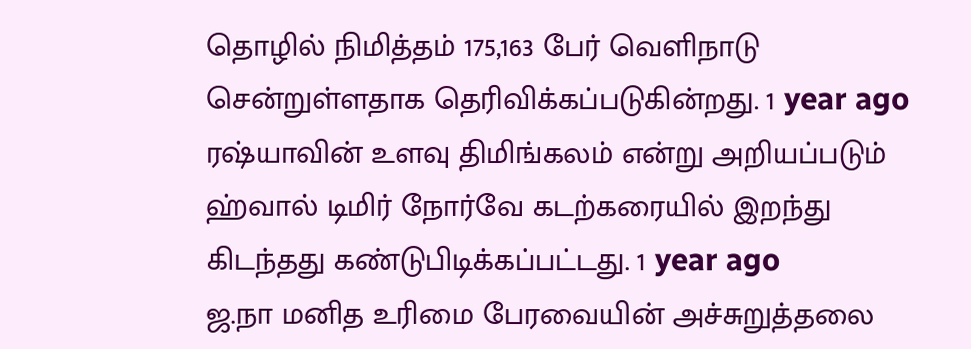தொழில் நிமித்தம் 175,163 பேர் வெளிநாடு சென்றுள்ளதாக தெரிவிக்கப்படுகின்றது. 1 year ago
ரஷ்யாவின் உளவு திமிங்கலம் என்று அறியப்படும் ஹ்வால் டிமிர் நோர்வே கடற்கரையில் இறந்து கிடந்தது கண்டுபிடிக்கப்பட்டது. 1 year ago
ஜ.நா மனித உரிமை பேரவையின் அச்சுறுத்தலை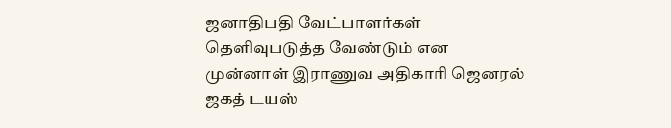ஜனாதிபதி வேட்பாளர்கள் தெளிவுபடுத்த வேண்டும் என முன்னாள் இராணுவ அதிகாரி ஜெனரல் ஜகத் டயஸ்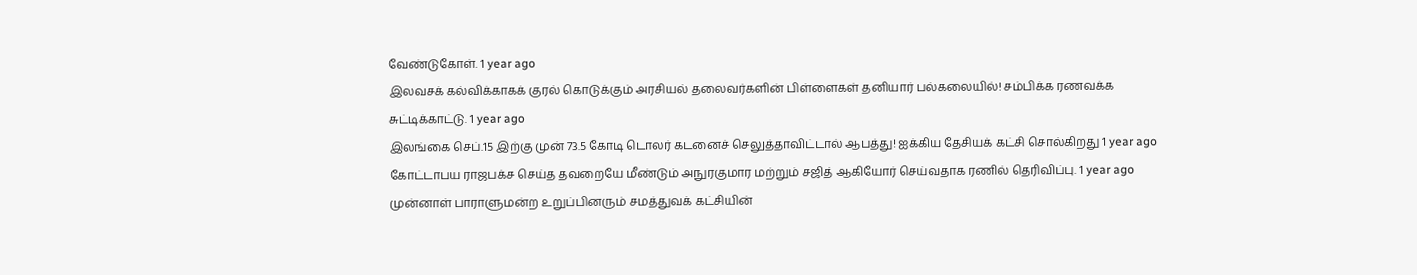வேண்டுகோள். 1 year ago
இலவசக் கல்விக்காகக் குரல் கொடுக்கும் அரசியல் தலைவர்களின் பிள்ளைகள் தனியார் பல்கலையில்! சம்பிக்க ரணவக்க சுட்டிக்காட்டு. 1 year ago
இலங்கை செப்.15 இற்கு முன் 73.5 கோடி டொலர் கடனைச் செலுத்தாவிட்டால் ஆபத்து! ஐக்கிய தேசியக் கட்சி சொல்கிறது 1 year ago
கோட்டாபய ராஜபக்ச செய்த தவறையே மீண்டும் அநுரகுமார மற்றும் சஜித் ஆகியோர் செய்வதாக ரணில் தெரிவிப்பு. 1 year ago
முன்னாள் பாராளுமன்ற உறுப்பினரும் சமத்துவக் கட்சியின்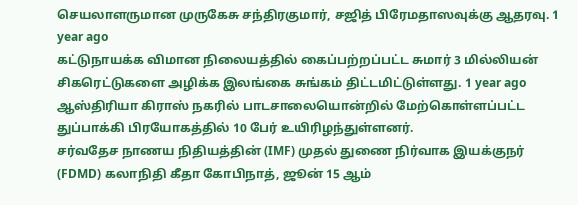செயலாளருமான முருகேசு சந்திரகுமார், சஜித் பிரேமதாஸவுக்கு ஆதரவு. 1 year ago
கட்டுநாயக்க விமான நிலையத்தில் கைப்பற்றப்பட்ட சுமார் 3 மில்லியன் சிகரெட்டுகளை அழிக்க இலங்கை சுங்கம் திட்டமிட்டுள்ளது. 1 year ago
ஆஸ்திரியா கிராஸ் நகரில் பாடசாலையொன்றில் மேற்கொள்ளப்பட்ட துப்பாக்கி பிரயோகத்தில் 10 பேர் உயிரிழந்துள்ளனர்.
சர்வதேச நாணய நிதியத்தின் (IMF) முதல் துணை நிர்வாக இயக்குநர் (FDMD) கலாநிதி கீதா கோபிநாத், ஜூன் 15 ஆம்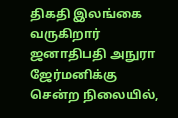திகதி இலங்கை வருகிறார்
ஜனாதிபதி அநுரா ஜேர்மனிக்கு சென்ற நிலையில்,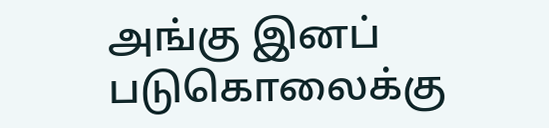அங்கு இனப் படுகொலைக்கு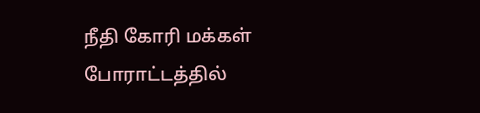நீதி கோரி மக்கள் போராட்டத்தில்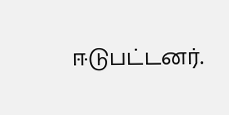ஈடுபட்டனர்.